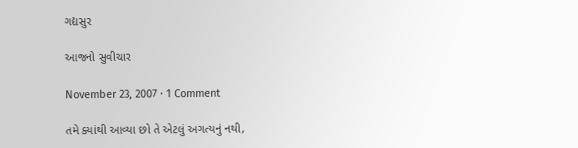ગદ્યસુર

આજનો સુવીચાર

November 23, 2007 · 1 Comment

તમે ક્યાંથી આવ્યા છો તે એટલું અગત્યનું નથી,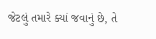જેટલું તમારે ક્યાં જવાનું છે, તે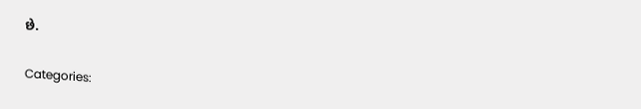છે.

Categories: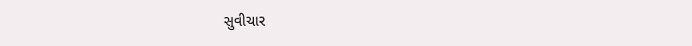સુવીચાર